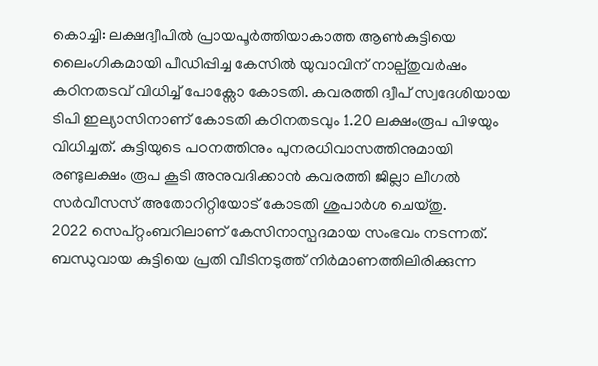കൊച്ചി: ലക്ഷദ്വീപിൽ പ്രായപൂർത്തിയാകാത്ത ആൺകുട്ടിയെ ലൈംഗികമായി പീഡിപ്പിച്ച കേസിൽ യുവാവിന് നാല്പ്തുവർഷം കഠിനതടവ് വിധിച്ച് പോക്സോ കോടതി. കവരത്തി ദ്വീപ് സ്വദേശിയായ ടിപി ഇല്യാസിനാണ് കോടതി കഠിനതടവും 1.20 ലക്ഷംരൂപ പിഴയും വിധിച്ചത്. കുട്ടിയുടെ പഠനത്തിനും പുനരധിവാസത്തിനുമായി രണ്ടുലക്ഷം രൂപ കൂടി അനുവദിക്കാൻ കവരത്തി ജില്ലാ ലീഗൽ സർവീസസ് അതോറിറ്റിയോട് കോടതി ശുപാർശ ചെയ്തു.
2022 സെപ്റ്റംബറിലാണ് കേസിനാസ്പദമായ സംഭവം നടന്നത്. ബന്ധുവായ കുട്ടിയെ പ്രതി വീടിനടുത്ത് നിർമാണത്തിലിരിക്കുന്ന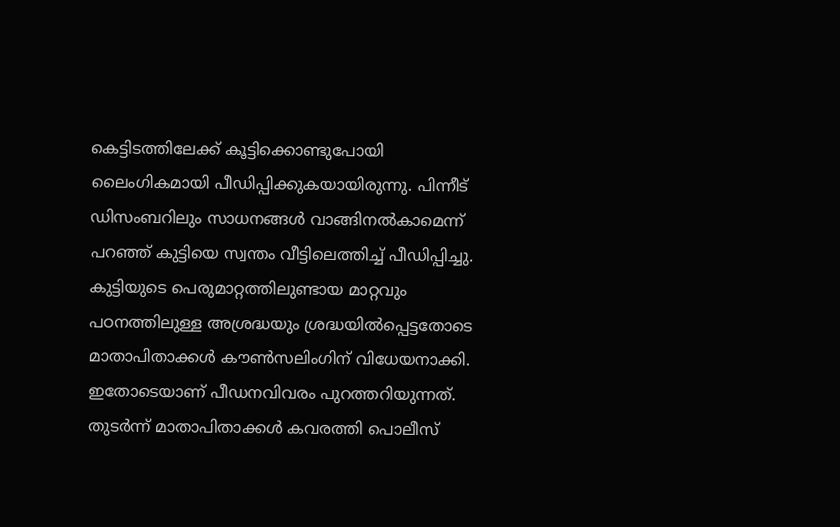കെട്ടിടത്തിലേക്ക് കൂട്ടിക്കൊണ്ടുപോയി ലൈംഗികമായി പീഡിപ്പിക്കുകയായിരുന്നു. പിന്നീട് ഡിസംബറിലും സാധനങ്ങൾ വാങ്ങിനൽകാമെന്ന് പറഞ്ഞ് കുട്ടിയെ സ്വന്തം വീട്ടിലെത്തിച്ച് പീഡിപ്പിച്ചു.
കുട്ടിയുടെ പെരുമാറ്റത്തിലുണ്ടായ മാറ്റവും പഠനത്തിലുള്ള അശ്രദ്ധയും ശ്രദ്ധയിൽപ്പെട്ടതോടെ മാതാപിതാക്കൾ കൗൺസലിംഗിന് വിധേയനാക്കി. ഇതോടെയാണ് പീഡനവിവരം പുറത്തറിയുന്നത്. തുടർന്ന് മാതാപിതാക്കൾ കവരത്തി പൊലീസ്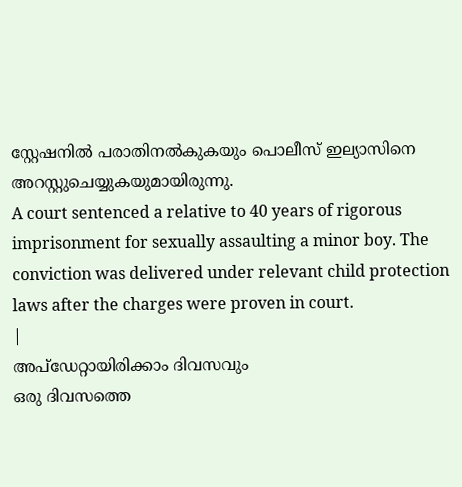സ്റ്റേഷനിൽ പരാതിനൽകുകയും പൊലീസ് ഇല്യാസിനെ അറസ്റ്റുചെയ്യുകയുമായിരുന്നു.
A court sentenced a relative to 40 years of rigorous imprisonment for sexually assaulting a minor boy. The conviction was delivered under relevant child protection laws after the charges were proven in court.
|
അപ്ഡേറ്റായിരിക്കാം ദിവസവും
ഒരു ദിവസത്തെ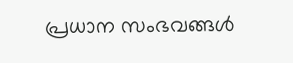പ്രധാന സംഭവങ്ങൾ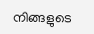നിങ്ങളുടെ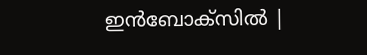ഇൻബോക്സിൽ |